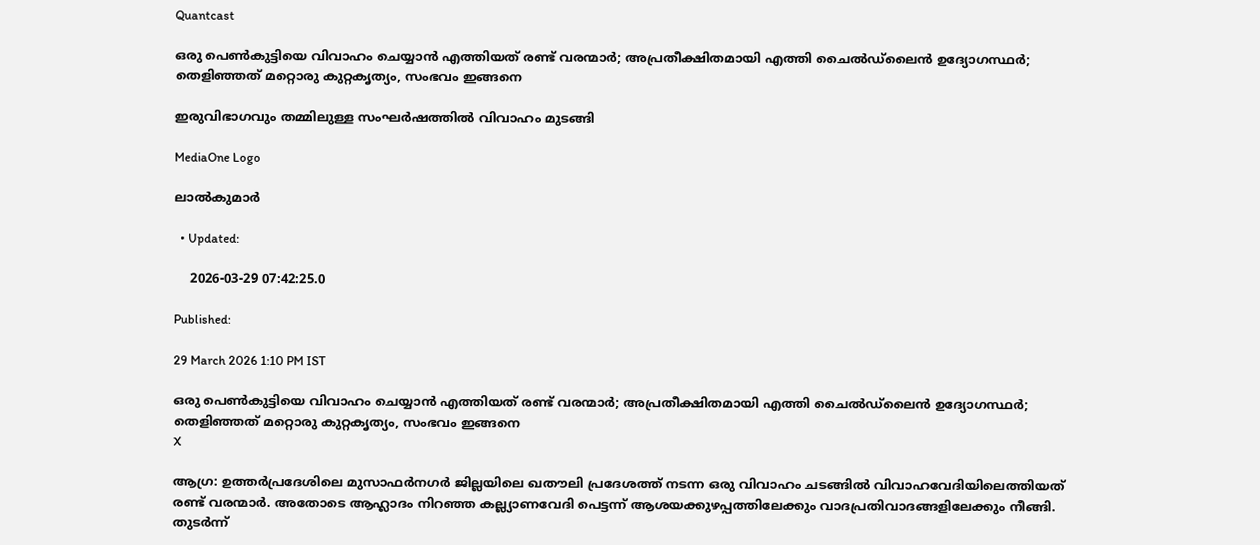Quantcast

ഒരു പെൺകുട്ടിയെ വിവാഹം ചെയ്യാൻ എത്തിയത് രണ്ട് വരന്മാർ; അപ്രതീക്ഷിതമായി എത്തി ചൈൽഡ്‌ലൈൻ ഉദ്യോഗസ്ഥർ; തെളിഞ്ഞത് മറ്റൊരു കുറ്റകൃത്യം, സംഭവം ഇങ്ങനെ

ഇരുവിഭാഗവും തമ്മിലുള്ള സംഘർഷത്തിൽ വിവാഹം മുടങ്ങി

MediaOne Logo

ലാൽകുമാർ

  • Updated:

    2026-03-29 07:42:25.0

Published:

29 March 2026 1:10 PM IST

ഒരു പെൺകുട്ടിയെ വിവാഹം ചെയ്യാൻ എത്തിയത് രണ്ട് വരന്മാർ; അപ്രതീക്ഷിതമായി എത്തി ചൈൽഡ്‌ലൈൻ ഉദ്യോഗസ്ഥർ; തെളിഞ്ഞത് മറ്റൊരു കുറ്റകൃത്യം, സംഭവം ഇങ്ങനെ
X

ആഗ്ര: ഉത്തർപ്രദേശിലെ മുസാഫർനഗർ ജില്ലയിലെ ഖതൗലി പ്രദേശത്ത് നടന്ന ഒരു വിവാഹം ചടങ്ങിൽ വിവാഹവേദിയിലെത്തിയത് രണ്ട് വരന്മാർ. അതോടെ ആഹ്ലാദം നിറഞ്ഞ കല്ല്യാണവേദി പെട്ടന്ന് ആശയക്കുഴപ്പത്തിലേക്കും വാദപ്രതിവാദങ്ങളിലേക്കും നീങ്ങി. തുടർന്ന്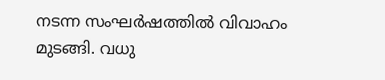നടന്ന സംഘർഷത്തിൽ വിവാഹം മുടങ്ങി. വധു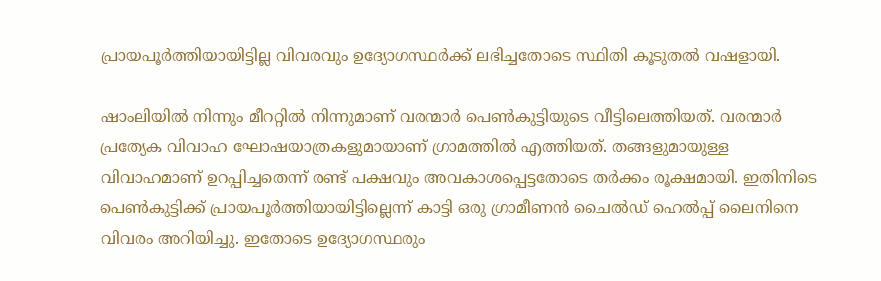പ്രായപൂർത്തിയായിട്ടില്ല വിവരവും ഉദ്യോഗസ്ഥർക്ക് ലഭിച്ചതോടെ സ്ഥിതി കൂടുതൽ വഷളായി.

ഷാംലിയിൽ നിന്നും മീററ്റിൽ നിന്നുമാണ് വരന്മാർ പെൺകുട്ടിയുടെ വീട്ടിലെത്തിയത്. വരന്മാർ പ്രത്യേക വിവാഹ ഘോഷയാത്രകളുമായാണ് ഗ്രാമത്തിൽ എത്തിയത്. തങ്ങളുമായുള്ള വിവാഹമാണ് ഉറപ്പിച്ചതെന്ന് രണ്ട് പക്ഷവും അവകാശപ്പെട്ടതോടെ തർക്കം രൂക്ഷമായി. ഇതിനിടെ പെൺകുട്ടിക്ക് പ്രായപൂർത്തിയായിട്ടില്ലെന്ന് കാട്ടി ഒരു ഗ്രാമീണൻ ചൈൽഡ് ഹെൽപ്പ് ലൈനിനെ വിവരം അറിയിച്ചു. ഇതോടെ ഉദ്യോഗസ്ഥരും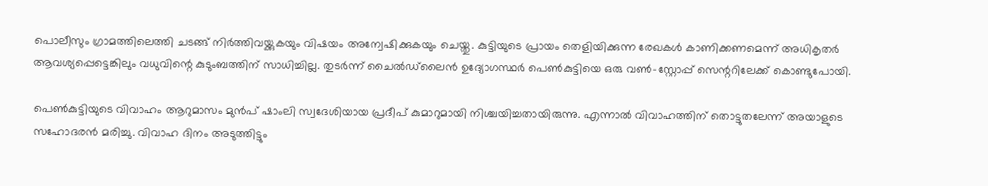പൊലീസും ഗ്രാമത്തിലെത്തി ചടങ്ങ് നിർത്തിവയ്ക്കുകയും വിഷയം അന്വേഷിക്കുകയും ചെയ്തു. കുട്ടിയുടെ പ്രായം തെളിയിക്കുന്ന രേഖകൾ കാണിക്കണമെന്ന് അധികൃതർ ആവശ്യപ്പെട്ടെങ്കിലും വധുവിന്റെ കുടുംബത്തിന് സാധിച്ചില്ല. തുടർന്ന് ചൈൽഡ്‌ലൈൻ ഉദ്യോഗസ്ഥർ പെൺകുട്ടിയെ ഒരു വൺ-സ്റ്റോപ്പ് സെന്ററിലേക്ക് കൊണ്ടുപോയി.

പെൺകുട്ടിയുടെ വിവാഹം ആറുമാസം മുൻപ് ഷാംലി സ്വദേശിയായ പ്രദീപ് കുമാറുമായി നിശ്ചയിച്ചതായിരുന്നു. എന്നാൽ വിവാഹത്തിന് തൊട്ടുതലേന്ന് അയാളുടെ സഹോദരൻ മരിച്ചു. വിവാഹ ദിനം അടുത്തിട്ടും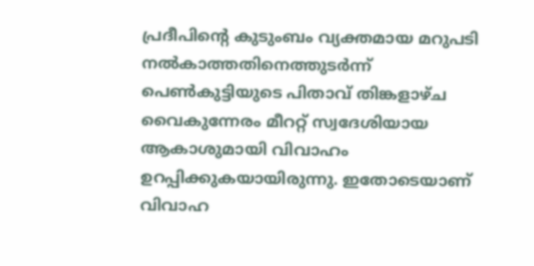പ്രദീപിന്റെ കുടുംബം വ്യക്തമായ മറുപടി നൽകാത്തതിനെത്തുടർന്ന് പെൺകുട്ടിയുടെ പിതാവ് തിങ്കളാഴ്ച വൈകുന്നേരം മീററ്റ് സ്വദേശിയായ ആകാശുമായി വിവാഹം ഉറപ്പിക്കുകയായിരുന്നു. ഇതോടെയാണ് വിവാഹ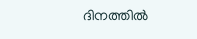ദിനത്തിൽ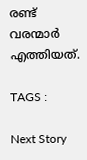രണ്ട് വരന്മാർ എത്തിയത്.

TAGS :

Next Story